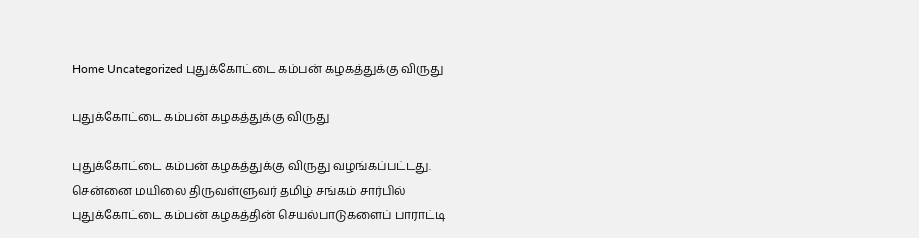Home Uncategorized புதுக்கோட்டை கம்பன் கழகத்துக்கு விருது

புதுக்கோட்டை கம்பன் கழகத்துக்கு விருது

புதுக்கோட்டை கம்பன் கழகத்துக்கு விருது வழங்கப்பட்டது. சென்னை மயிலை திருவள்ளுவர் தமிழ் சங்கம் சார்பில் புதுக்கோட்டை கம்பன் கழகத்தின் செயல்பாடுகளைப் பாராட்டி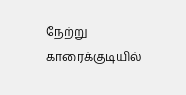நேற்று காரைக்குடியில்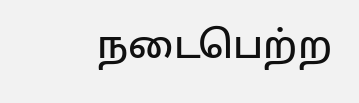நடைபெற்ற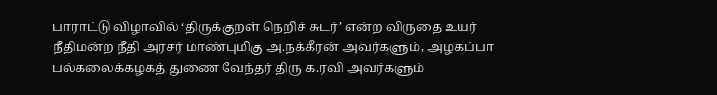பாராட்டு விழாவில் ‘திருக்குறள் நெறிச் சுடர்’ என்ற விருதை உயர் நீதிமன்ற நீதி அரசர் மாண்புமிகு அ.நக்கீரன் அவர்களும், அழகப்பா பல்கலைக்கழகத் துணை வேந்தர் திரு க.ரவி அவர்களும்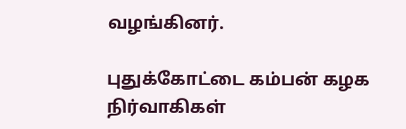வழங்கினர்.

புதுக்கோட்டை கம்பன் கழக நிர்வாகிகள்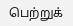பெற்றுக்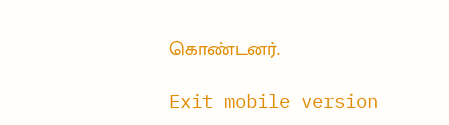கொண்டனர்.

Exit mobile version